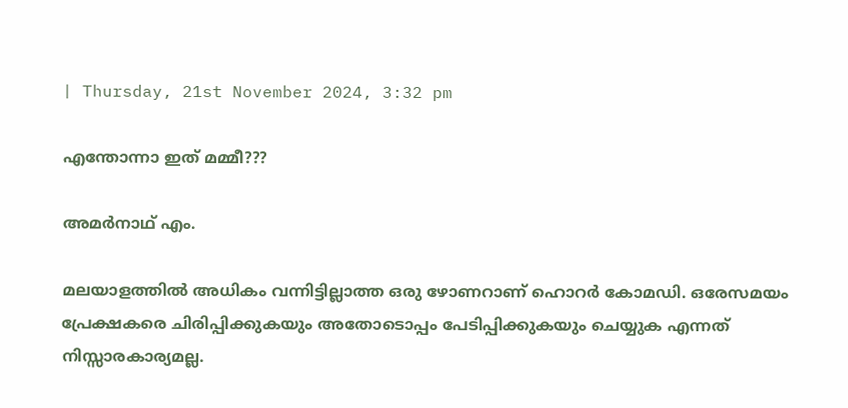| Thursday, 21st November 2024, 3:32 pm

എന്തോന്നാ ഇത് മമ്മീ???

അമര്‍നാഥ് എം.

മലയാളത്തില്‍ അധികം വന്നിട്ടില്ലാത്ത ഒരു ഴോണറാണ് ഹൊറര്‍ കോമഡി. ഒരേസമയം പ്രേക്ഷകരെ ചിരിപ്പിക്കുകയും അതോടൊപ്പം പേടിപ്പിക്കുകയും ചെയ്യുക എന്നത് നിസ്സാരകാര്യമല്ല.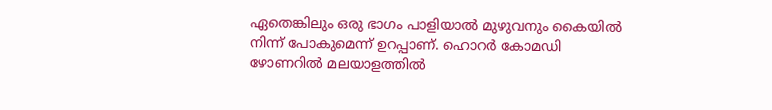ഏതെങ്കിലും ഒരു ഭാഗം പാളിയാല്‍ മുഴുവനും കൈയില്‍ നിന്ന് പോകുമെന്ന് ഉറപ്പാണ്. ഹൊറര്‍ കോമഡി ഴോണറില്‍ മലയാളത്തില്‍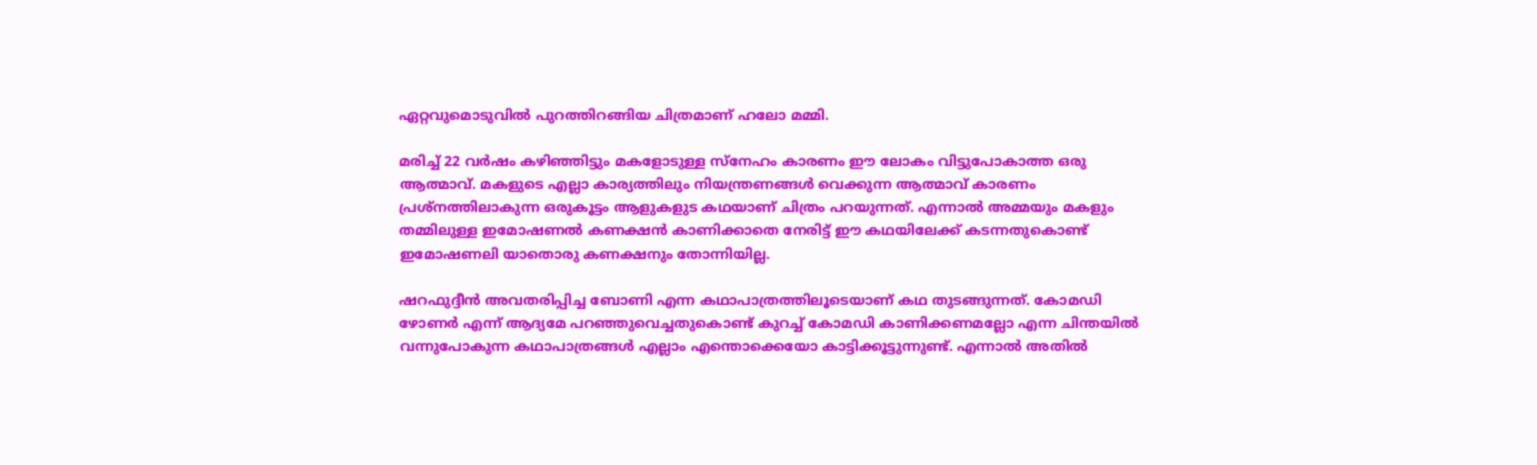ഏറ്റവുമൊടുവില്‍ പുറത്തിറങ്ങിയ ചിത്രമാണ് ഹലോ മമ്മി.

മരിച്ച് 22 വര്‍ഷം കഴിഞ്ഞിട്ടും മകളോടുള്ള സ്‌നേഹം കാരണം ഈ ലോകം വിട്ടുപോകാത്ത ഒരു ആത്മാവ്. മകളുടെ എല്ലാ കാര്യത്തിലും നിയന്ത്രണങ്ങള്‍ വെക്കുന്ന ആത്മാവ് കാരണം പ്രശ്‌നത്തിലാകുന്ന ഒരുകൂട്ടം ആളുകളുട കഥയാണ് ചിത്രം പറയുന്നത്. എന്നാല്‍ അമ്മയും മകളും തമ്മിലുള്ള ഇമോഷണല്‍ കണക്ഷന്‍ കാണിക്കാതെ നേരിട്ട് ഈ കഥയിലേക്ക് കടന്നതുകൊണ്ട് ഇമോഷണലി യാതൊരു കണക്ഷനും തോന്നിയില്ല.

ഷറഫുദ്ദീന്‍ അവതരിപ്പിച്ച ബോണി എന്ന കഥാപാത്രത്തിലൂടെയാണ് കഥ തുടങ്ങുന്നത്. കോമഡി ഴോണര്‍ എന്ന് ആദ്യമേ പറഞ്ഞുവെച്ചതുകൊണ്ട് കുറച്ച് കോമഡി കാണിക്കണമല്ലോ എന്ന ചിന്തയില്‍ വന്നുപോകുന്ന കഥാപാത്രങ്ങള്‍ എല്ലാം എന്തൊക്കെയോ കാട്ടിക്കൂട്ടുന്നുണ്ട്. എന്നാല്‍ അതില്‍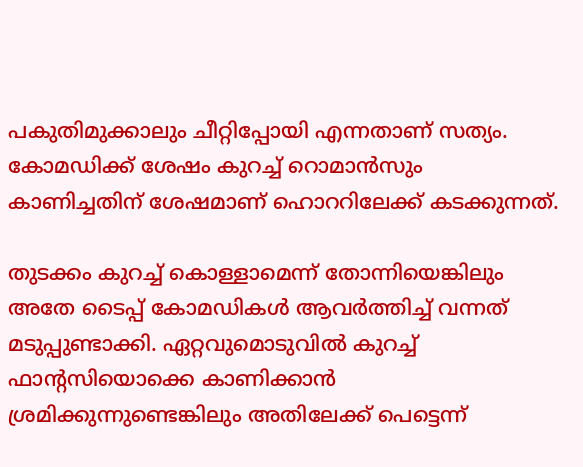പകുതിമുക്കാലും ചീറ്റിപ്പോയി എന്നതാണ് സത്യം. കോമഡിക്ക് ശേഷം കുറച്ച് റൊമാന്‍സും കാണിച്ചതിന് ശേഷമാണ് ഹൊററിലേക്ക് കടക്കുന്നത്.

തുടക്കം കുറച്ച് കൊള്ളാമെന്ന് തോന്നിയെങ്കിലും അതേ ടൈപ്പ് കോമഡികള്‍ ആവര്‍ത്തിച്ച് വന്നത് മടുപ്പുണ്ടാക്കി. ഏറ്റവുമൊടുവില്‍ കുറച്ച് ഫാന്റസിയൊക്കെ കാണിക്കാന്‍ ശ്രമിക്കുന്നുണ്ടെങ്കിലും അതിലേക്ക് പെട്ടെന്ന്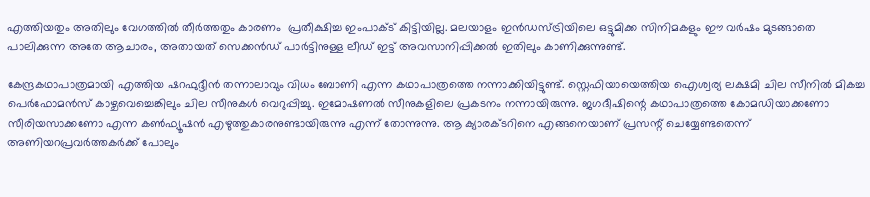എത്തിയതും അതിലും വേഗത്തില്‍ തീര്‍ത്തതും കാരണം  പ്രതീക്ഷിച്ച ഇംപാക്ട് കിട്ടിയില്ല. മലയാളം ഇന്‍ഡസ്ട്രിയിലെ ഒട്ടുമിക്ക സിനിമകളും ഈ വര്‍ഷം മുടങ്ങാതെ പാലിക്കുന്ന അതേ ആചാരം, അതായത് സെക്കന്‍ഡ് പാര്‍ട്ടിനുള്ള ലീഡ് ഇട്ട് അവസാനിപ്പിക്കല്‍ ഇതിലും കാണിക്കുന്നുണ്ട്.

കേന്ദ്രകഥാപാത്രമായി എത്തിയ ഷറഫുദ്ദീന്‍ തന്നാലാവും വിധം ബോണി എന്ന കഥാപാത്രത്തെ നന്നാക്കിയിട്ടുണ്ട്. സ്റ്റെഫിയായെത്തിയ ഐശ്വര്യ ലക്ഷമി ചില സീനില്‍ മികച്ച പെര്‍ഫോമന്‍സ് കാഴ്ചവെച്ചെങ്കിലും ചില സീനുകള്‍ വെറുപ്പിച്ചു. ഇമോഷണല്‍ സീനുകളിലെ പ്രകടനം നന്നായിരുന്നു. ജഗദീഷിന്റെ കഥാപാത്രത്തെ കോമഡിയാക്കണോ സീരിയസാക്കണോ എന്ന കണ്‍ഫ്യൂഷന്‍ എഴുത്തുകാരനുണ്ടായിരുന്നു എന്ന് തോന്നുന്നു. ആ ക്യാരക്ടറിനെ എങ്ങനെയാണ് പ്രസന്റ് ചെയ്യേണ്ടതെന്ന് അണിയറപ്രവര്‍ത്തകര്‍ക്ക് പോലും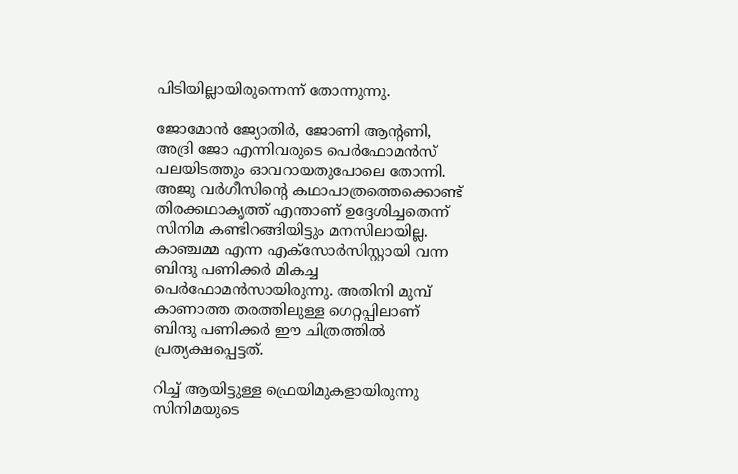പിടിയില്ലായിരുന്നെന്ന് തോന്നുന്നു.

ജോമോന്‍ ജ്യോതിര്‍, ജോണി ആന്റണി, അദ്രി ജോ എന്നിവരുടെ പെര്‍ഫോമന്‍സ് പലയിടത്തും ഓവറായതുപോലെ തോന്നി. അജു വര്‍ഗീസിന്റെ കഥാപാത്രത്തെക്കൊണ്ട് തിരക്കഥാകൃത്ത് എന്താണ് ഉദ്ദേശിച്ചതെന്ന് സിനിമ കണ്ടിറങ്ങിയിട്ടും മനസിലായില്ല. കാഞ്ചമ്മ എന്ന എക്‌സോര്‍സിസ്റ്റായി വന്ന ബിന്ദു പണിക്കര്‍ മികച്ച പെര്‍ഫോമന്‍സായിരുന്നു. അതിനി മുമ്പ് കാണാത്ത തരത്തിലുള്ള ഗെറ്റപ്പിലാണ് ബിന്ദു പണിക്കര്‍ ഈ ചിത്രത്തില്‍ പ്രത്യക്ഷപ്പെട്ടത്.

റിച്ച് ആയിട്ടുള്ള ഫ്രെയിമുകളായിരുന്നു സിനിമയുടെ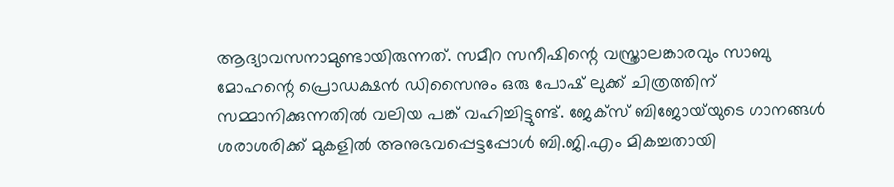ആദ്യാവസനാമുണ്ടായിരുന്നത്. സമീറ സനീഷിന്റെ വസ്ത്രാലങ്കാരവും സാബു മോഹന്റെ പ്രൊഡക്ഷന്‍ ഡിസൈനും ഒരു പോഷ് ലുക്ക് ചിത്രത്തിന് സമ്മാനിക്കുന്നതില്‍ വലിയ പങ്ക് വഹിച്ചിട്ടുണ്ട്. ജേക്‌സ് ബിജോയ്‌യുടെ ഗാനങ്ങള്‍ ശരാശരിക്ക് മുകളില്‍ അനുഭവപ്പെട്ടപ്പോള്‍ ബി.ജി.എം മികച്ചതായി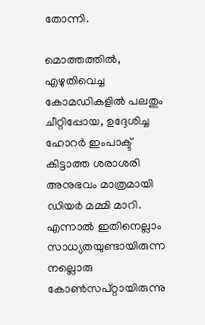തോന്നി.

മൊത്തത്തില്‍, എഴുതിവെച്ച കോമഡികളില്‍ പലതും ചീറ്റിപ്പോയ, ഉദ്ദേശിച്ച ഹോറര്‍ ഇംപാക്ട് കിട്ടാത്ത ശരാശരി അനുഭവം മാത്രമായി ഡിയര്‍ മമ്മി മാറി. എന്നാല്‍ ഇതിനെല്ലാം സാധ്യതയുണ്ടായിരുന്ന നല്ലൊരു കോണ്‍സപ്റ്റായിരുന്നു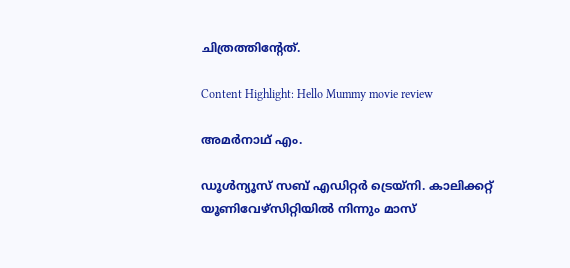ചിത്രത്തിന്റേത്.

Content Highlight: Hello Mummy movie review

അമര്‍നാഥ് എം.

ഡൂള്‍ന്യൂസ് സബ് എഡിറ്റര്‍ ട്രെയ്‌നി. കാലിക്കറ്റ് യൂണിവേഴ്‌സിറ്റിയില്‍ നിന്നും മാസ്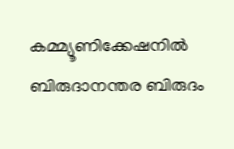കമ്മ്യൂണിക്കേഷനില്‍ ബിരുദാനന്തര ബിരുദം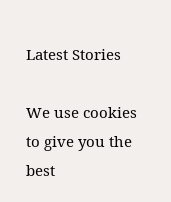Latest Stories

We use cookies to give you the best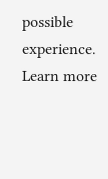possible experience. Learn more